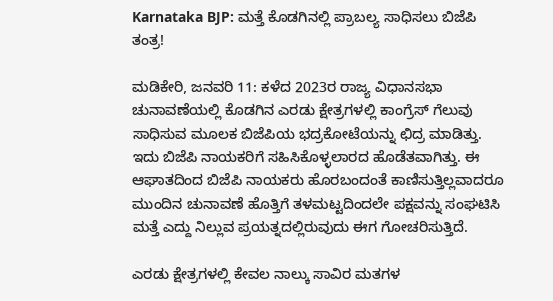Karnataka BJP: ಮತ್ತೆ ಕೊಡಗಿನಲ್ಲಿ ಪ್ರಾಬಲ್ಯ ಸಾಧಿಸಲು ಬಿಜೆಪಿ ತಂತ್ರ!

ಮಡಿಕೇರಿ, ಜನವರಿ 11: ಕಳೆದ 2023ರ ರಾಜ್ಯ ವಿಧಾನಸಭಾ ಚುನಾವಣೆಯಲ್ಲಿ ಕೊಡಗಿನ ಎರಡು ಕ್ಷೇತ್ರಗಳಲ್ಲಿ ಕಾಂಗ್ರೆಸ್ ಗೆಲುವು ಸಾಧಿಸುವ ಮೂಲಕ ಬಿಜೆಪಿಯ ಭದ್ರಕೋಟೆಯನ್ನು ಛಿದ್ರ ಮಾಡಿತ್ತು. ಇದು ಬಿಜೆಪಿ ನಾಯಕರಿಗೆ ಸಹಿಸಿಕೊಳ್ಳಲಾರದ ಹೊಡೆತವಾಗಿತ್ತು. ಈ ಆಘಾತದಿಂದ ಬಿಜೆಪಿ ನಾಯಕರು ಹೊರಬಂದಂತೆ ಕಾಣಿಸುತ್ತಿಲ್ಲವಾದರೂ ಮುಂದಿನ ಚುನಾವಣೆ ಹೊತ್ತಿಗೆ ತಳಮಟ್ಟದಿಂದಲೇ ಪಕ್ಷವನ್ನು ಸಂಘಟಿಸಿ ಮತ್ತೆ ಎದ್ದು ನಿಲ್ಲುವ ಪ್ರಯತ್ನದಲ್ಲಿರುವುದು ಈಗ ಗೋಚರಿಸುತ್ತಿದೆ.

ಎರಡು ಕ್ಷೇತ್ರಗಳಲ್ಲಿ ಕೇವಲ ನಾಲ್ಕು ಸಾವಿರ ಮತಗಳ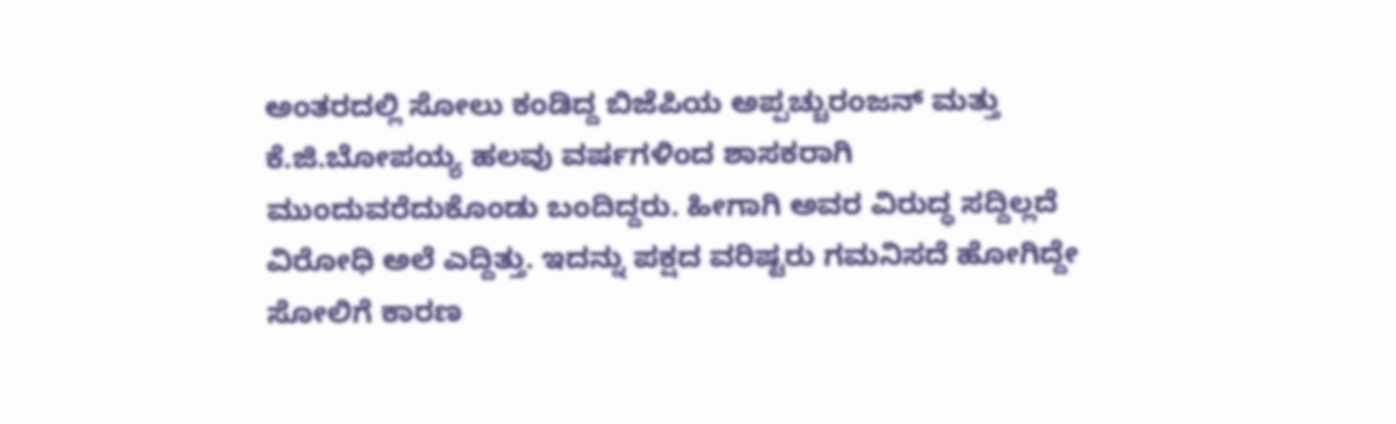ಅಂತರದಲ್ಲಿ ಸೋಲು ಕಂಡಿದ್ದ ಬಿಜೆಪಿಯ ಅಪ್ಪಚ್ಚುರಂಜನ್ ಮತ್ತು ಕೆ.ಜಿ.ಬೋಪಯ್ಯ ಹಲವು ವರ್ಷಗಳಿಂದ ಶಾಸಕರಾಗಿ ಮುಂದುವರೆದುಕೊಂಡು ಬಂದಿದ್ದರು. ಹೀಗಾಗಿ ಅವರ ವಿರುದ್ಧ ಸದ್ದಿಲ್ಲದೆ ವಿರೋಧಿ ಅಲೆ ಎದ್ದಿತ್ತು. ಇದನ್ನು ಪಕ್ಷದ ವರಿಷ್ಟರು ಗಮನಿಸದೆ ಹೋಗಿದ್ದೇ ಸೋಲಿಗೆ ಕಾರಣ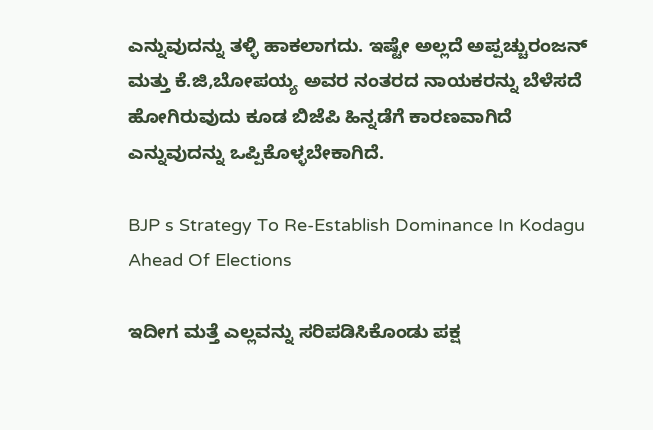ಎನ್ನುವುದನ್ನು ತಳ್ಳಿ ಹಾಕಲಾಗದು. ಇಷ್ಟೇ ಅಲ್ಲದೆ ಅಪ್ಪಚ್ಚುರಂಜನ್ ಮತ್ತು ಕೆ.ಜಿ,ಬೋಪಯ್ಯ ಅವರ ನಂತರದ ನಾಯಕರನ್ನು ಬೆಳೆಸದೆ ಹೋಗಿರುವುದು ಕೂಡ ಬಿಜೆಪಿ ಹಿನ್ನಡೆಗೆ ಕಾರಣವಾಗಿದೆ ಎನ್ನುವುದನ್ನು ಒಪ್ಪಿಕೊಳ್ಳಬೇಕಾಗಿದೆ.

BJP s Strategy To Re-Establish Dominance In Kodagu Ahead Of Elections

ಇದೀಗ ಮತ್ತೆ ಎಲ್ಲವನ್ನು ಸರಿಪಡಿಸಿಕೊಂಡು ಪಕ್ಷ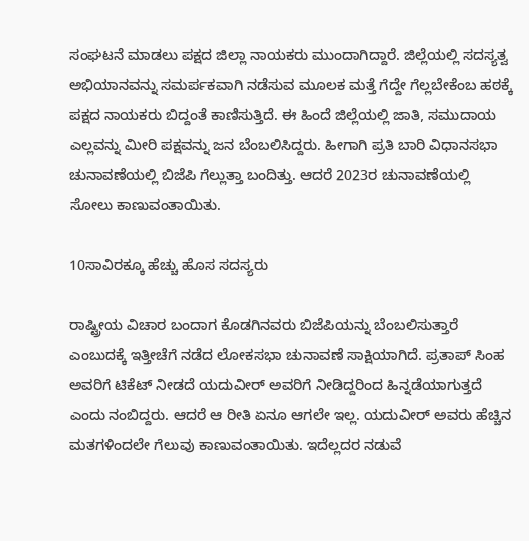ಸಂಘಟನೆ ಮಾಡಲು ಪಕ್ಷದ ಜಿಲ್ಲಾ ನಾಯಕರು ಮುಂದಾಗಿದ್ದಾರೆ. ಜಿಲ್ಲೆಯಲ್ಲಿ ಸದಸ್ಯತ್ವ ಅಭಿಯಾನವನ್ನು ಸಮರ್ಪಕವಾಗಿ ನಡೆಸುವ ಮೂಲಕ ಮತ್ತೆ ಗೆದ್ದೇ ಗೆಲ್ಲಬೇಕೆಂಬ ಹಠಕ್ಕೆ ಪಕ್ಷದ ನಾಯಕರು ಬಿದ್ದಂತೆ ಕಾಣಿಸುತ್ತಿದೆ. ಈ ಹಿಂದೆ ಜಿಲ್ಲೆಯಲ್ಲಿ ಜಾತಿ, ಸಮುದಾಯ ಎಲ್ಲವನ್ನು ಮೀರಿ ಪಕ್ಷವನ್ನು ಜನ ಬೆಂಬಲಿಸಿದ್ದರು. ಹೀಗಾಗಿ ಪ್ರತಿ ಬಾರಿ ವಿಧಾನಸಭಾ ಚುನಾವಣೆಯಲ್ಲಿ ಬಿಜೆಪಿ ಗೆಲ್ಲುತ್ತಾ ಬಂದಿತ್ತು. ಆದರೆ 2023ರ ಚುನಾವಣೆಯಲ್ಲಿ ಸೋಲು ಕಾಣುವಂತಾಯಿತು.

10ಸಾವಿರಕ್ಕೂ ಹೆಚ್ಚು ಹೊಸ ಸದಸ್ಯರು

ರಾಷ್ಟ್ರೀಯ ವಿಚಾರ ಬಂದಾಗ ಕೊಡಗಿನವರು ಬಿಜೆಪಿಯನ್ನು ಬೆಂಬಲಿಸುತ್ತಾರೆ ಎಂಬುದಕ್ಕೆ ಇತ್ತೀಚೆಗೆ ನಡೆದ ಲೋಕಸಭಾ ಚುನಾವಣೆ ಸಾಕ್ಷಿಯಾಗಿದೆ. ಪ್ರತಾಪ್ ಸಿಂಹ ಅವರಿಗೆ ಟಿಕೆಟ್ ನೀಡದೆ ಯದುವೀರ್ ಅವರಿಗೆ ನೀಡಿದ್ದರಿಂದ ಹಿನ್ನಡೆಯಾಗುತ್ತದೆ ಎಂದು ನಂಬಿದ್ದರು. ಆದರೆ ಆ ರೀತಿ ಏನೂ ಆಗಲೇ ಇಲ್ಲ. ಯದುವೀರ್ ಅವರು ಹೆಚ್ಚಿನ ಮತಗಳಿಂದಲೇ ಗೆಲುವು ಕಾಣುವಂತಾಯಿತು. ಇದೆಲ್ಲದರ ನಡುವೆ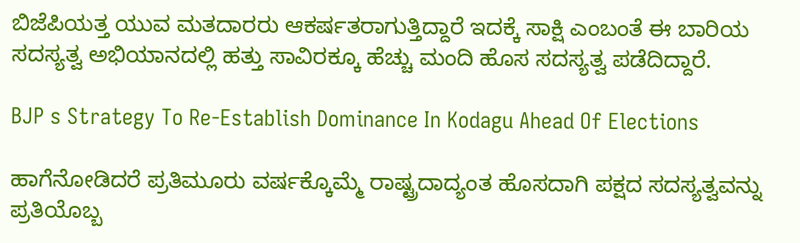ಬಿಜೆಪಿಯತ್ತ ಯುವ ಮತದಾರರು ಆಕರ್ಷತರಾಗುತ್ತಿದ್ದಾರೆ ಇದಕ್ಕೆ ಸಾಕ್ಷಿ ಎಂಬಂತೆ ಈ ಬಾರಿಯ ಸದಸ್ಯತ್ವ ಅಭಿಯಾನದಲ್ಲಿ ಹತ್ತು ಸಾವಿರಕ್ಕೂ ಹೆಚ್ಚು ಮಂದಿ ಹೊಸ ಸದಸ್ಯತ್ವ ಪಡೆದಿದ್ದಾರೆ.

BJP s Strategy To Re-Establish Dominance In Kodagu Ahead Of Elections

ಹಾಗೆನೋಡಿದರೆ ಪ್ರತಿಮೂರು ವರ್ಷಕ್ಕೊಮ್ಮೆ ರಾಷ್ಟ್ರದಾದ್ಯಂತ ಹೊಸದಾಗಿ ಪಕ್ಷದ ಸದಸ್ಯತ್ವವನ್ನು ಪ್ರತಿಯೊಬ್ಬ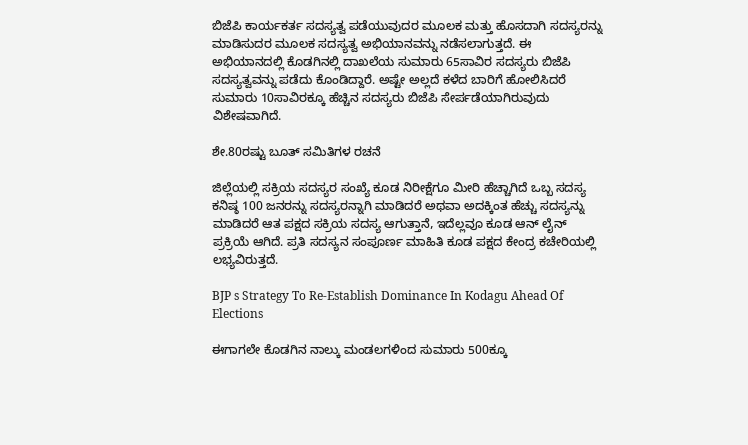ಬಿಜೆಪಿ ಕಾರ್ಯಕರ್ತ ಸದಸ್ಯತ್ವ ಪಡೆಯುವುದರ ಮೂಲಕ ಮತ್ತು ಹೊಸದಾಗಿ ಸದಸ್ಯರನ್ನು ಮಾಡಿಸುದರ ಮೂಲಕ ಸದಸ್ಯತ್ವ ಅಭಿಯಾನವನ್ನು ನಡೆಸಲಾಗುತ್ತದೆ. ಈ ಅಭಿಯಾನದಲ್ಲಿ ಕೊಡಗಿನಲ್ಲಿ ದಾಖಲೆಯ ಸುಮಾರು 65ಸಾವಿರ ಸದಸ್ಯರು ಬಿಜೆಪಿ ಸದಸ್ಯತ್ವವನ್ನು ಪಡೆದು ಕೊಂಡಿದ್ದಾರೆ. ಅಷ್ಟೇ ಅಲ್ಲದೆ ಕಳೆದ ಬಾರಿಗೆ ಹೋಲಿಸಿದರೆ ಸುಮಾರು 10ಸಾವಿರಕ್ಕೂ ಹೆಚ್ಚಿನ ಸದಸ್ಯರು ಬಿಜೆಪಿ ಸೇರ್ಪಡೆಯಾಗಿರುವುದು ವಿಶೇಷವಾಗಿದೆ.

ಶೇ.80ರಷ್ಟು ಬೂತ್ ಸಮಿತಿಗಳ ರಚನೆ

ಜಿಲ್ಲೆಯಲ್ಲಿ ಸಕ್ರಿಯ ಸದಸ್ಯರ ಸಂಖ್ಯೆ ಕೂಡ ನಿರೀಕ್ಷೆಗೂ ಮೀರಿ ಹೆಚ್ಚಾಗಿದೆ ಒಬ್ಬ ಸದಸ್ಯ ಕನಿಷ್ಠ 100 ಜನರನ್ನು ಸದಸ್ಯರನ್ನಾಗಿ ಮಾಡಿದರೆ ಅಥವಾ ಅದಕ್ಕಿಂತ ಹೆಚ್ಚು ಸದಸ್ಯನ್ನು ಮಾಡಿದರೆ ಆತ ಪಕ್ಷದ ಸಕ್ರಿಯ ಸದಸ್ಯ ಆಗುತ್ತಾನೆ, ಇದೆಲ್ಲವೂ ಕೂಡ ಆನ್ ಲೈನ್ ಪ್ರಕ್ರಿಯೆ ಆಗಿದೆ. ಪ್ರತಿ ಸದಸ್ಯನ ಸಂಪೂರ್ಣ ಮಾಹಿತಿ ಕೂಡ ಪಕ್ಷದ ಕೇಂದ್ರ ಕಚೇರಿಯಲ್ಲಿ ಲಭ್ಯವಿರುತ್ತದೆ.

BJP s Strategy To Re-Establish Dominance In Kodagu Ahead Of Elections

ಈಗಾಗಲೇ ಕೊಡಗಿನ ನಾಲ್ಕು ಮಂಡಲಗಳಿಂದ ಸುಮಾರು 500ಕ್ಕೂ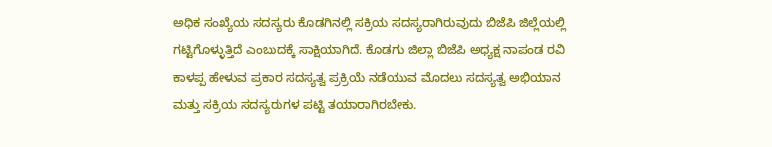ಅಧಿಕ ಸಂಖ್ಯೆಯ ಸದಸ್ಯರು ಕೊಡಗಿನಲ್ಲಿ ಸಕ್ರಿಯ ಸದಸ್ಯರಾಗಿರುವುದು ಬಿಜೆಪಿ ಜಿಲ್ಲೆಯಲ್ಲಿ ಗಟ್ಟಿಗೊಳ್ಳುತ್ತಿದೆ ಎಂಬುದಕ್ಕೆ ಸಾಕ್ಷಿಯಾಗಿದೆ. ಕೊಡಗು ಜಿಲ್ಲಾ ಬಿಜೆಪಿ ಅಧ್ಯಕ್ಷ ನಾಪಂಡ ರವಿ ಕಾಳಪ್ಪ ಹೇಳುವ ಪ್ರಕಾರ ಸದಸ್ಯತ್ವ ಪ್ರಕ್ರಿಯೆ ನಡೆಯುವ ಮೊದಲು ಸದಸ್ಯತ್ವ ಅಭಿಯಾನ ಮತ್ತು ಸಕ್ರಿಯ ಸದಸ್ಯರುಗಳ ಪಟ್ಟಿ ತಯಾರಾಗಿರಬೇಕು.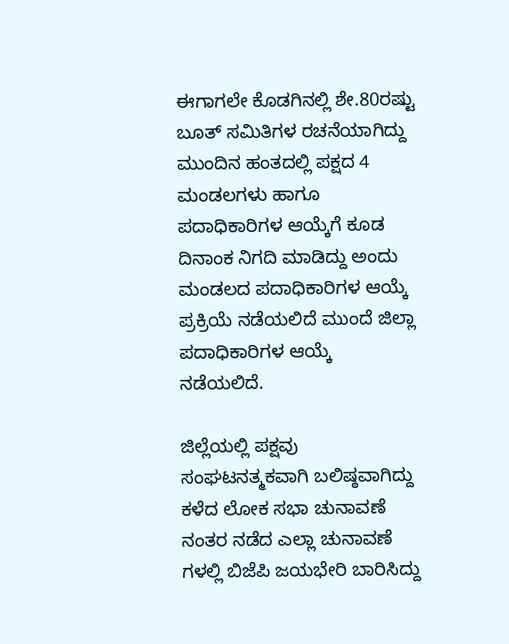ಈಗಾಗಲೇ ಕೊಡಗಿನಲ್ಲಿ ಶೇ.80ರಷ್ಟು ಬೂತ್ ಸಮಿತಿಗಳ ರಚನೆಯಾಗಿದ್ದು ಮುಂದಿನ ಹಂತದಲ್ಲಿ ಪಕ್ಷದ 4 ಮಂಡಲಗಳು ಹಾಗೂ ಪದಾಧಿಕಾರಿಗಳ ಆಯ್ಕೆಗೆ ಕೂಡ ದಿನಾಂಕ ನಿಗದಿ ಮಾಡಿದ್ದು ಅಂದು ಮಂಡಲದ ಪದಾಧಿಕಾರಿಗಳ ಆಯ್ಕೆ ಪ್ರಕ್ರಿಯೆ ನಡೆಯಲಿದೆ ಮುಂದೆ ಜಿಲ್ಲಾ ಪದಾಧಿಕಾರಿಗಳ ಆಯ್ಕೆ ನಡೆಯಲಿದೆ.

ಜಿಲ್ಲೆಯಲ್ಲಿ ಪಕ್ಷವು ಸಂಘಟನತ್ಮಕವಾಗಿ ಬಲಿಷ್ಠವಾಗಿದ್ದು ಕಳೆದ ಲೋಕ ಸಭಾ ಚುನಾವಣೆ ನಂತರ ನಡೆದ ಎಲ್ಲಾ ಚುನಾವಣೆ ಗಳಲ್ಲಿ ಬಿಜೆಪಿ ಜಯಭೇರಿ ಬಾರಿಸಿದ್ದು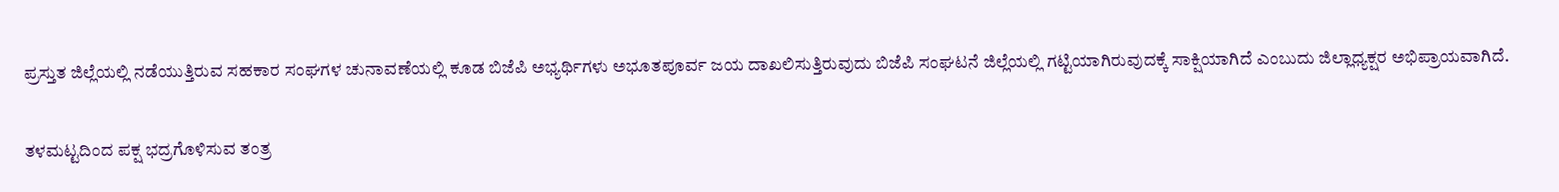ಪ್ರಸ್ತುತ ಜಿಲ್ಲೆಯಲ್ಲಿ ನಡೆಯುತ್ತಿರುವ ಸಹಕಾರ ಸಂಘಗಳ ಚುನಾವಣೆಯಲ್ಲಿ ಕೂಡ ಬಿಜೆಪಿ ಅಭ್ಯರ್ಥಿಗಳು ಅಭೂತಪೂರ್ವ ಜಯ ದಾಖಲಿಸುತ್ತಿರುವುದು ಬಿಜೆಪಿ ಸಂಘಟನೆ ಜಿಲ್ಲೆಯಲ್ಲಿ ಗಟ್ಟಿಯಾಗಿರುವುದಕ್ಕೆ ಸಾಕ್ಷಿಯಾಗಿದೆ ಎಂಬುದು ಜಿಲ್ಲಾಧ್ಯಕ್ಷರ ಅಭಿಪ್ರಾಯವಾಗಿದೆ.

ತಳಮಟ್ಟದಿಂದ ಪಕ್ಷ ಭದ್ರಗೊಳಿಸುವ ತಂತ್ರ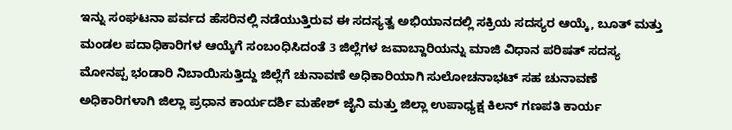ಇನ್ನು ಸಂಘಟನಾ ಪರ್ವದ ಹೆಸರಿನಲ್ಲಿ ನಡೆಯುತ್ತಿರುವ ಈ ಸದಸ್ಯತ್ವ ಅಭಿಯಾನದಲ್ಲಿ ಸಕ್ರಿಯ ಸದಸ್ಯರ ಆಯ್ಕೆ, ಬೂತ್ ಮತ್ತು ಮಂಡಲ ಪದಾಧಿಕಾರಿಗಳ ಆಯ್ಕೆಗೆ ಸಂಬಂಧಿಸಿದಂತೆ 3 ಜಿಲ್ಲೆಗಳ ಜವಾಬ್ದಾರಿಯನ್ನು ಮಾಜಿ ವಿಧಾನ ಪರಿಷತ್ ಸದಸ್ಯ ಮೋನಪ್ಪ ಭಂಡಾರಿ ನಿಬಾಯಿಸುತ್ತಿದ್ದು ಜಿಲ್ಲೆಗೆ ಚುನಾವಣೆ ಅಧಿಕಾರಿಯಾಗಿ ಸುಲೋಚನಾಭಟ್ ಸಹ ಚುನಾವಣೆ ಅಧಿಕಾರಿಗಳಾಗಿ ಜಿಲ್ಲಾ ಪ್ರಧಾನ ಕಾರ್ಯದರ್ಶಿ ಮಹೇಶ್ ಜೈನಿ ಮತ್ತು ಜಿಲ್ಲಾ ಉಪಾಧ್ಯಕ್ಷ ಕಿಲನ್ ಗಣಪತಿ ಕಾರ್ಯ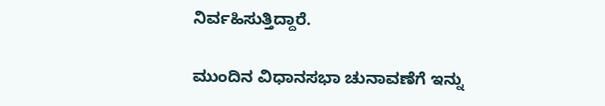ನಿರ್ವಹಿಸುತ್ತಿದ್ದಾರೆ.

ಮುಂದಿನ ವಿಧಾನಸಭಾ ಚುನಾವಣೆಗೆ ಇನ್ನು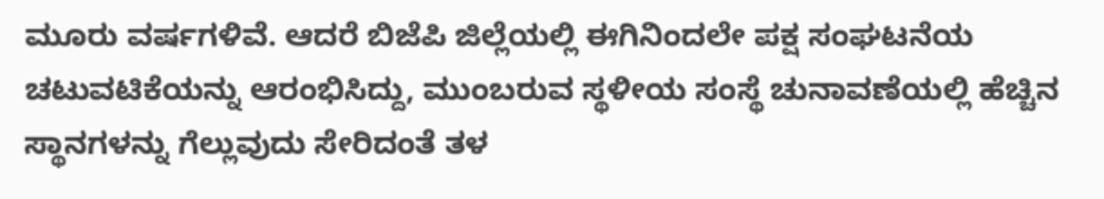ಮೂರು ವರ್ಷಗಳಿವೆ. ಆದರೆ ಬಿಜೆಪಿ ಜಿಲ್ಲೆಯಲ್ಲಿ ಈಗಿನಿಂದಲೇ ಪಕ್ಷ ಸಂಘಟನೆಯ ಚಟುವಟಿಕೆಯನ್ನು ಆರಂಭಿಸಿದ್ದು, ಮುಂಬರುವ ಸ್ಥಳೀಯ ಸಂಸ್ಥೆ ಚುನಾವಣೆಯಲ್ಲಿ ಹೆಚ್ಚಿನ ಸ್ಥಾನಗಳನ್ನು ಗೆಲ್ಲುವುದು ಸೇರಿದಂತೆ ತಳ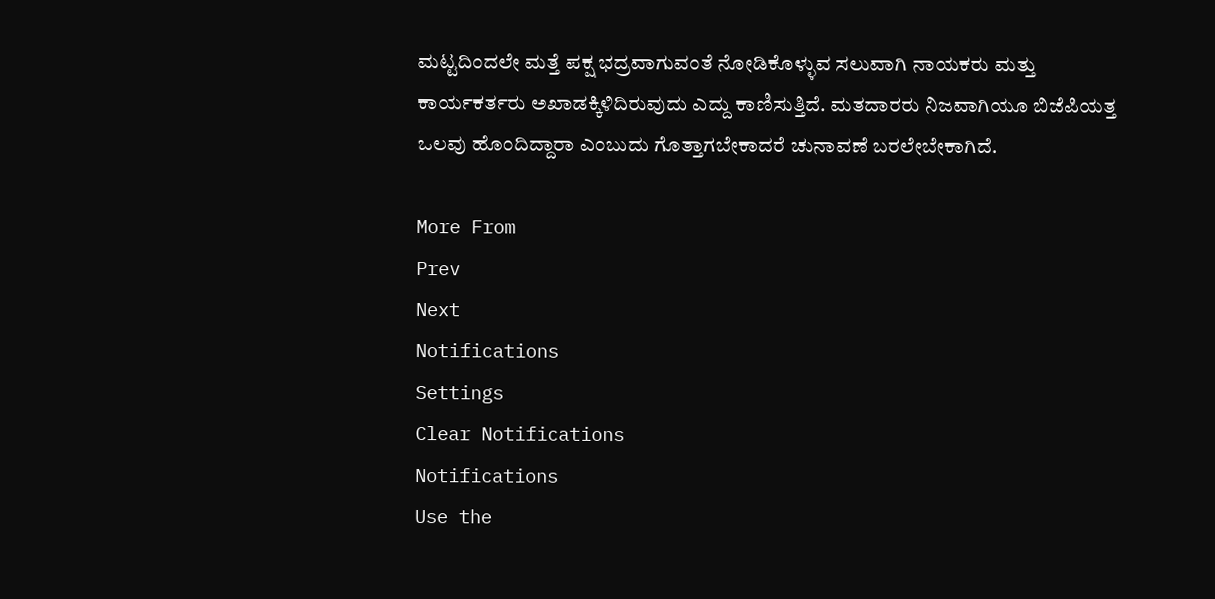ಮಟ್ಟದಿಂದಲೇ ಮತ್ತೆ ಪಕ್ಷ ಭದ್ರವಾಗುವಂತೆ ನೋಡಿಕೊಳ್ಳುವ ಸಲುವಾಗಿ ನಾಯಕರು ಮತ್ತು ಕಾರ್ಯಕರ್ತರು ಅಖಾಡಕ್ಕಿಳಿದಿರುವುದು ಎದ್ದು ಕಾಣಿಸುತ್ತಿದೆ. ಮತದಾರರು ನಿಜವಾಗಿಯೂ ಬಿಜೆಪಿಯತ್ತ ಒಲವು ಹೊಂದಿದ್ದಾರಾ ಎಂಬುದು ಗೊತ್ತಾಗಬೇಕಾದರೆ ಚುನಾವಣೆ ಬರಲೇಬೇಕಾಗಿದೆ.

More From
Prev
Next
Notifications
Settings
Clear Notifications
Notifications
Use the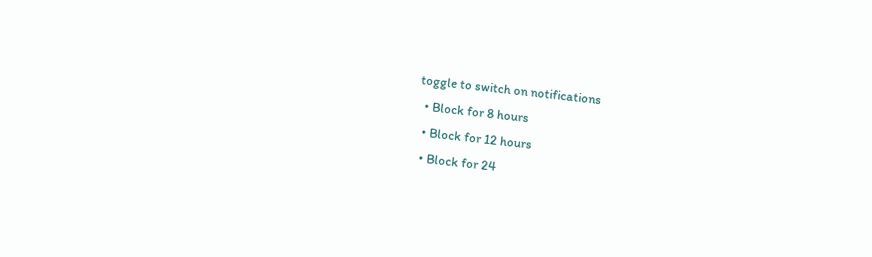toggle to switch on notifications
  • Block for 8 hours
  • Block for 12 hours
  • Block for 24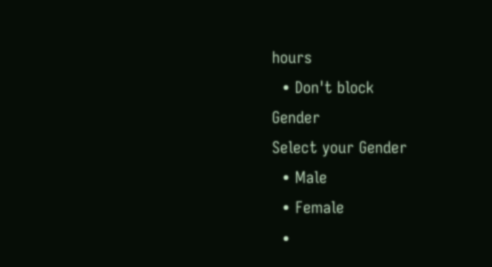hours
  • Don't block
Gender
Select your Gender
  • Male
  • Female
  •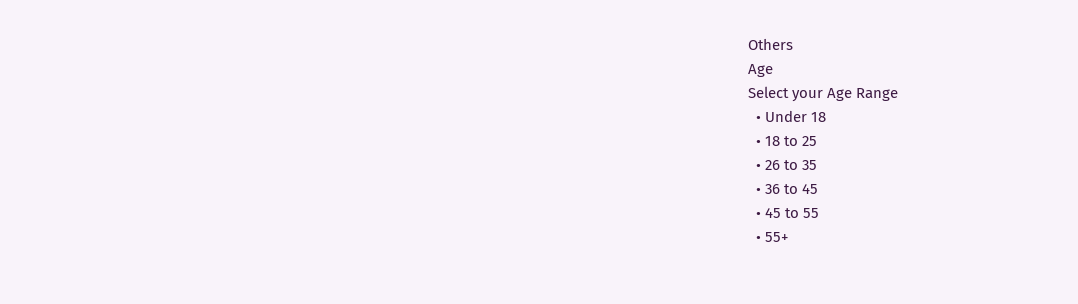Others
Age
Select your Age Range
  • Under 18
  • 18 to 25
  • 26 to 35
  • 36 to 45
  • 45 to 55
  • 55+